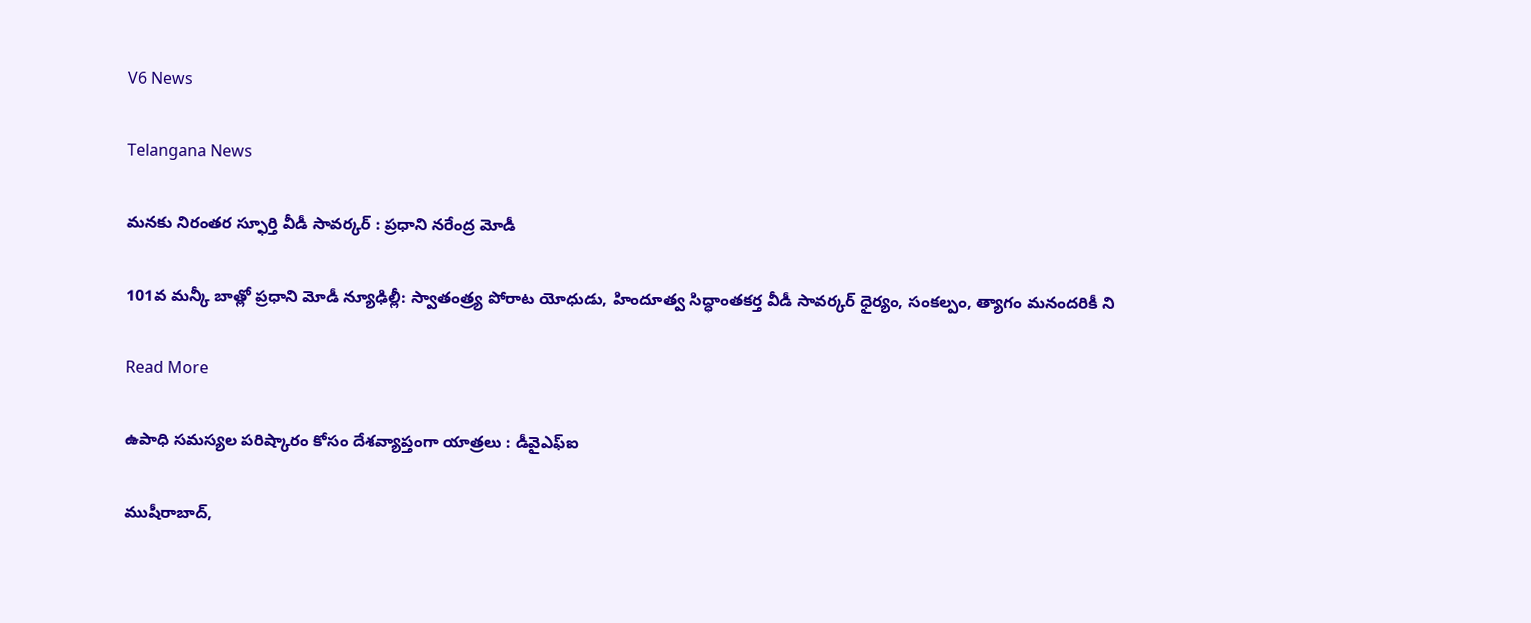V6 News

Telangana News

మనకు నిరంతర స్ఫూర్తి వీడీ సావర్కర్ : ప్రధాని నరేంద్ర మోడీ

101వ మన్కీ బాత్లో ప్రధాని మోడీ న్యూఢిల్లీ: స్వాతంత్ర్య పోరాట యోధుడు, హిందూత్వ సిద్ధాంతకర్త వీడీ సావర్కర్ ధైర్యం, సంకల్పం, త్యాగం మనందరికీ ని

Read More

ఉపాధి సమస్యల పరిష్కారం కోసం దేశవ్యాప్తంగా యాత్రలు : డీవైఎఫ్ఐ

ముషీరాబాద్,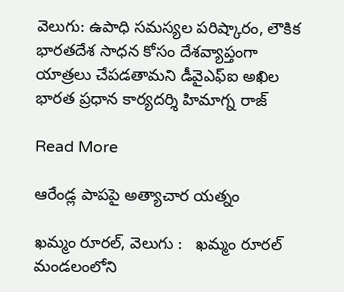వెలుగు: ఉపాధి సమస్యల పరిష్కారం, లౌకిక భారతదేశ సాధన కోసం దేశవ్యాప్తంగా యాత్రలు చేపడతామని డీవైఎఫ్ఐ అఖిల భారత ప్రధాన కార్యదర్శి హిమాగ్న రాజ్

Read More

ఆరేండ్ల పాపపై అత్యాచార యత్నం

ఖమ్మం రూరల్, వెలుగు :   ఖమ్మం రూరల్ మండలంలోని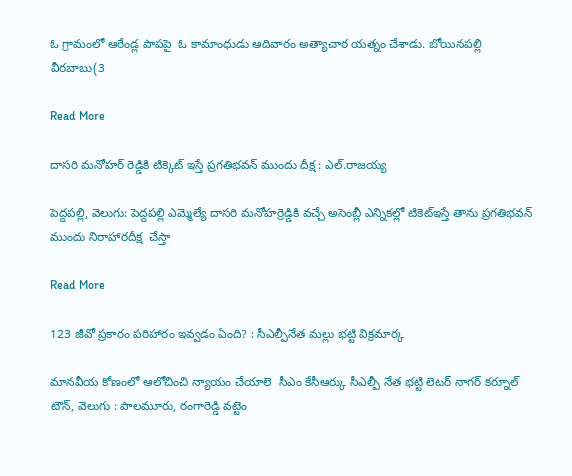ఓ గ్రామంలో ఆరేండ్ల పాపపై  ఓ కామాంధుడు ఆదివారం అత్యాచార యత్నం చేశాడు. బోయినపల్లి వీరబాబు(3

Read More

దాసరి మనోహర్ రెడ్డికి టిక్కెట్ ఇస్తే ప్రగతిభవన్ ముందు దీక్ష : ఎల్‌‌‌‌‌‌‌‌.రాజయ్య

పెద్దపల్లి, వెలుగు: పెద్దపల్లి ఎమ్మెల్యే దాసరి మనోహర్రెడ్డికి వచ్చే అసెంబ్లీ ఎన్నికల్లో టికెట్ఇస్తే తాను ప్రగతిభవన్ ముందు నిరాహారదీక్ష  చేస్తా

Read More

123 జీవో ప్రకారం పరిహారం ఇవ్వడం ఏంది? : సీఎల్పీనేత మల్లు భట్టి విక్రమార్క

మానవీయ కోణంలో ఆలోచించి న్యాయం చేయాలె  సీఎం కేసీఆర్కు సీఎల్పీ నేత భట్టి లెటర్ నాగర్ కర్నూల్ టౌన్, వెలుగు : పాలమూరు, రంగారెడ్డి వట్టెం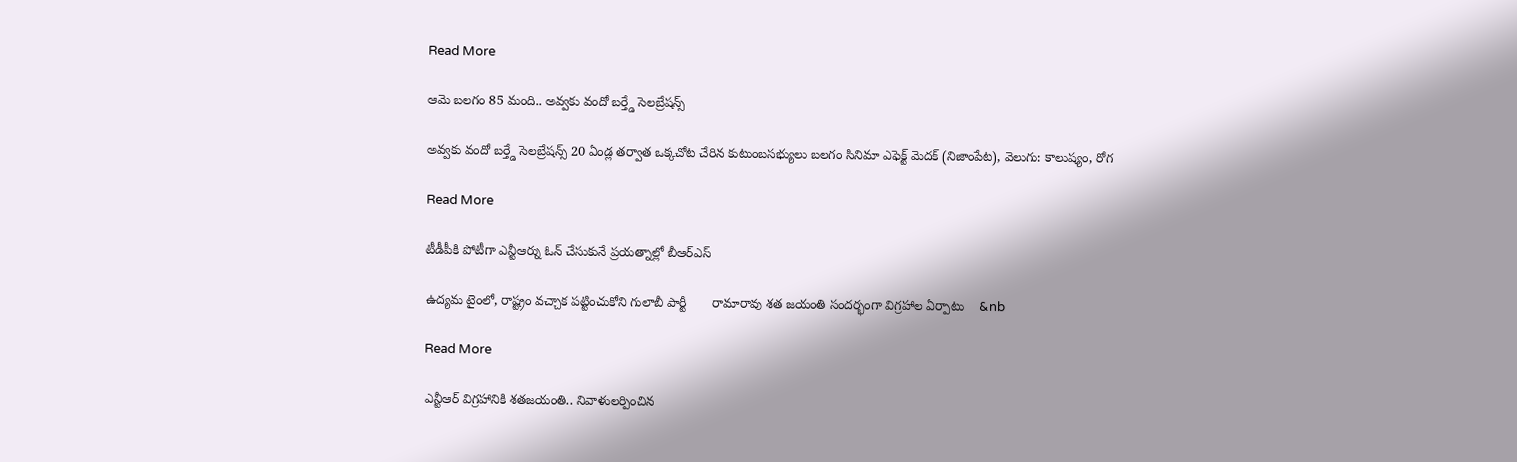Read More

ఆమె బలగం 85 మంది.. అవ్వకు వందో బర్త్డే సెలబ్రేషన్స్

అవ్వకు వందో బర్త్డే సెలబ్రేషన్స్ 20 ఏండ్ల తర్వాత ఒక్కచోట చేరిన కుటుంబసభ్యులు బలగం సినిమా ఎఫెక్ట్ మెదక్ (నిజాంపేట), వెలుగు: కాలుష్యం, రోగ

Read More

టీడీపీకి పోటీగా ఎన్టీఆర్ను ఓన్ చేసుకునే ప్రయత్నాల్లో బీఆర్ఎస్

ఉద్యమ టైంలో, రాష్ట్రం వచ్చాక పట్టించుకోని గులాబీ పార్టీ       రామారావు శత జయంతి సందర్భంగా విగ్రహాల ఏర్పాటు    &nb

Read More

ఎన్టీఆర్ విగ్రహానికి శతజయంతి.. నివాళులర్పించిన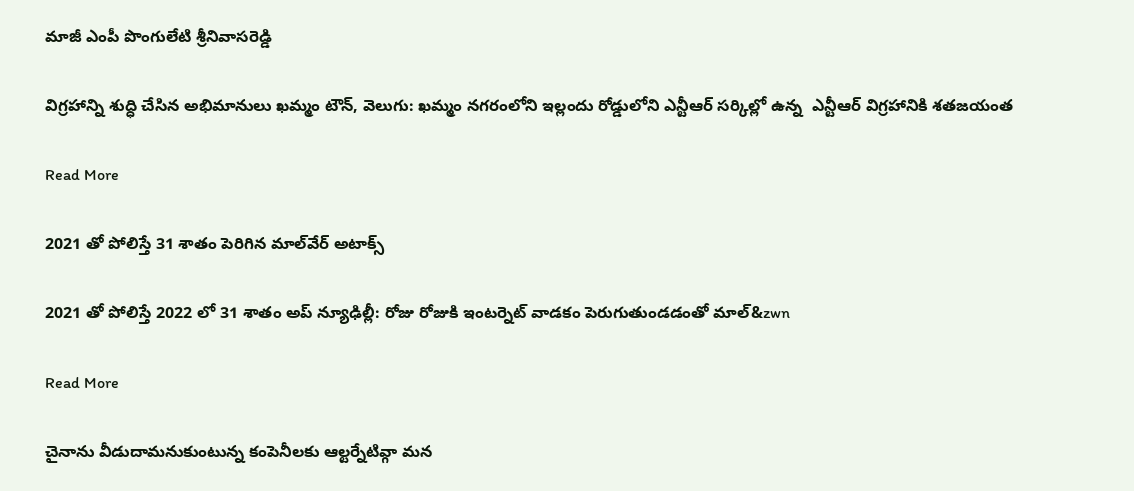మాజీ ఎంపీ పొంగులేటి శ్రీనివాసరెడ్డి

విగ్రహాన్ని శుద్ధి చేసిన అభిమానులు ఖమ్మం టౌన్, వెలుగు: ఖమ్మం నగరంలోని ఇల్లందు రోడ్డులోని ఎన్టీఆర్ సర్కిల్లో ఉన్న  ఎన్టీఆర్ విగ్రహానికి శతజయంత

Read More

2021 తో పోలిస్తే 31 శాతం పెరిగిన మాల్‌‌‌‌వేర్ అటాక్స్

2021 తో పోలిస్తే 2022 లో 31 శాతం అప్‌‌‌‌ న్యూఢిల్లీ: రోజు రోజుకి ఇంటర్నెట్ వాడకం పెరుగుతుండడంతో మాల్‌‌‌&zwn

Read More

చైనాను వీడుదామనుకుంటున్న కంపెనీలకు ఆల్టర్నేటివ్గా మన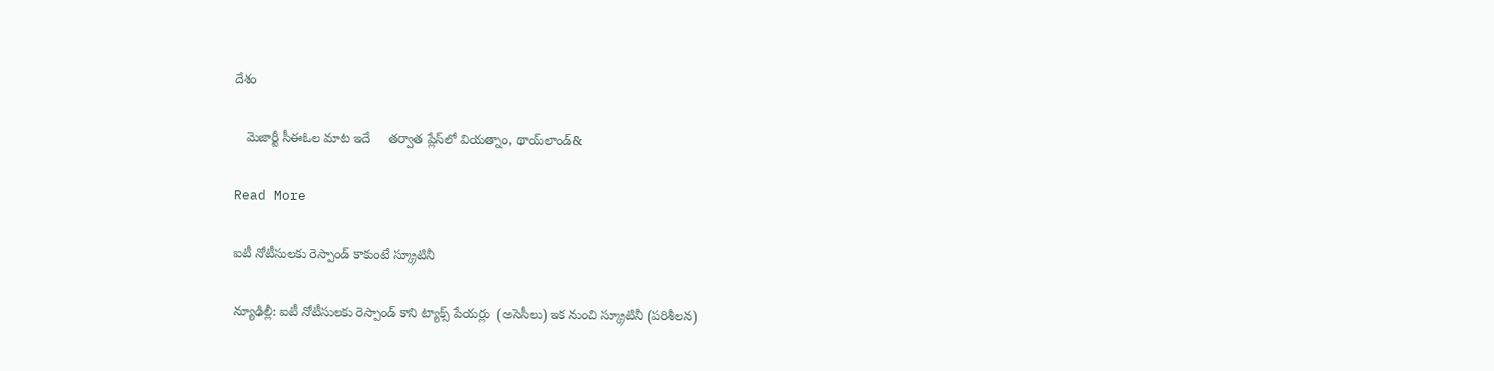దేశం

   మెజార్టీ సీఈఓల మాట ఇదే     తర్వాత ప్లేస్‌‌‌‌లో వియత్నాం, థాయ్‌‌‌‌లాండ్‌&

Read More

ఐటీ నోటీసులకు రెస్పాండ్ కాకుంటే స్క్రూటినీ

న్యూఢిల్లీ: ఐటీ నోటీసులకు రెస్పాండ్ కాని ట్యాక్స్ పేయర్లు  (అసెసీలు) ఇక నుంచి స్క్రూటినీ (పరిశీలన)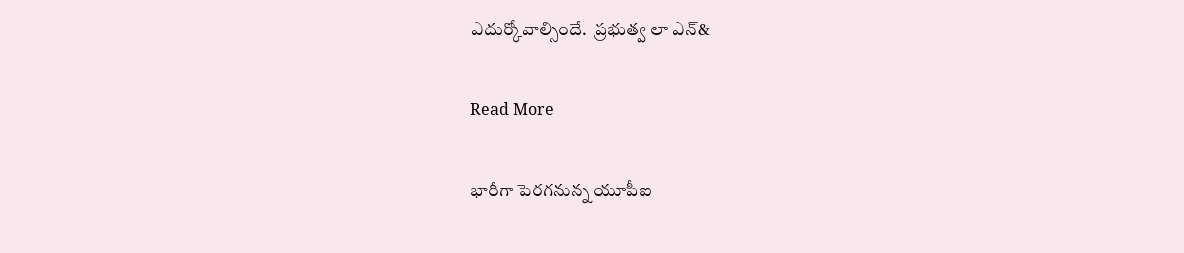ఎదుర్కోవాల్సిందే.  ప్రభుత్వ లా ఎన్‌&

Read More

భారీగా పెరగనున్న యూపీఐ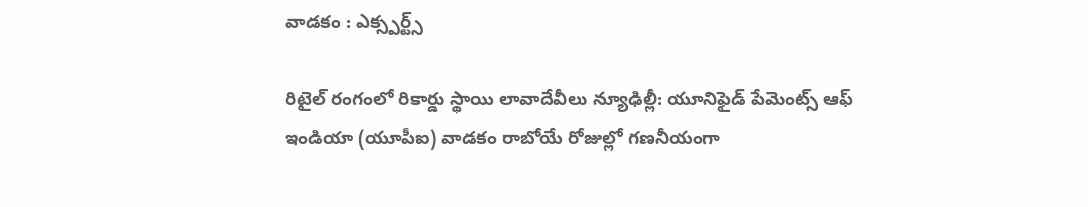వాడకం : ఎక్స్పర్ట్స్

రిటైల్ రంగంలో రికార్డు స్థాయి లావాదేవీలు న్యూఢిల్లీ: యూనిఫైడ్ పేమెంట్స్ ఆఫ్ ఇండియా (యూపీఐ) వాడకం రాబోయే రోజుల్లో గణనీయంగా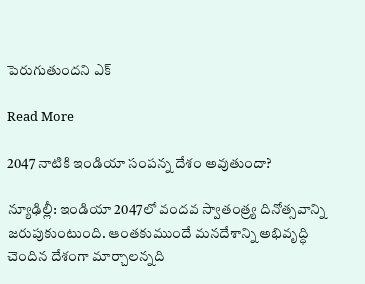పెరుగుతుందని ఎక్

Read More

2047 నాటికి ఇండియా సంపన్న దేశం అవుతుందా?

న్యూఢిల్లీ: ఇండియా 2047లో వందవ స్వాతంత్ర్య దినోత్సవాన్ని జరుపుకుంటుంది. ఆంతకుముందే మనదేశాన్ని అభివృద్ధి చెందిన దేశంగా మార్చాలన్నది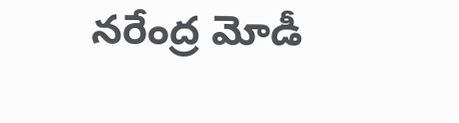నరేంద్ర మోడీ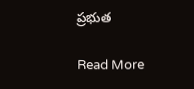ప్రభుత

Read More